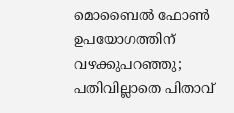മൊബൈൽ ഫോൺ ഉപയോഗത്തിന് വഴക്കുപറഞ്ഞു; പതിവില്ലാതെ പിതാവ്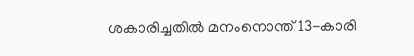ശകാരിച്ചതിൽ മനംനൊന്ത് 13-കാരി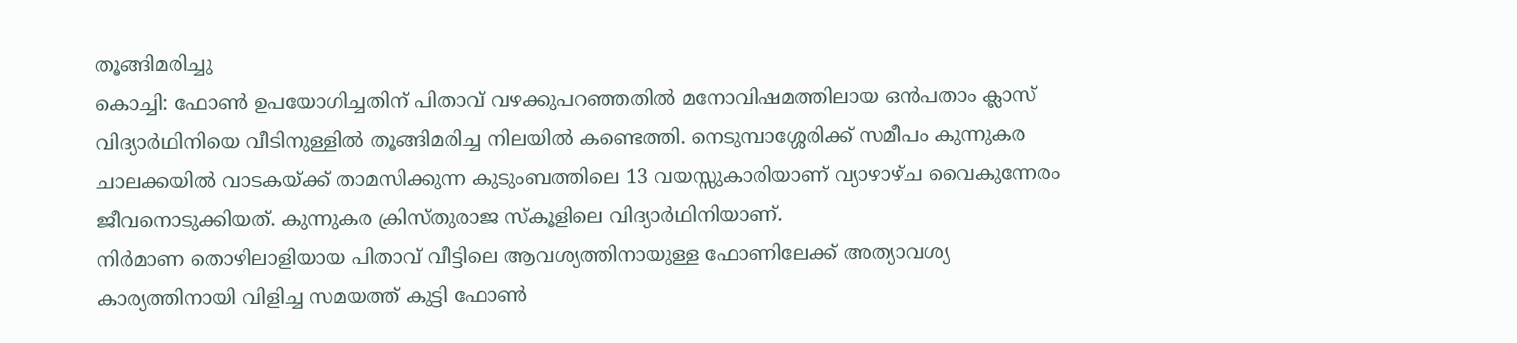തൂങ്ങിമരിച്ചു
കൊച്ചി: ഫോൺ ഉപയോഗിച്ചതിന് പിതാവ് വഴക്കുപറഞ്ഞതിൽ മനോവിഷമത്തിലായ ഒൻപതാം ക്ലാസ് വിദ്യാർഥിനിയെ വീടിനുള്ളിൽ തൂങ്ങിമരിച്ച നിലയിൽ കണ്ടെത്തി. നെടുമ്പാശ്ശേരിക്ക് സമീപം കുന്നുകര ചാലക്കയിൽ വാടകയ്ക്ക് താമസിക്കുന്ന കുടുംബത്തിലെ 13 വയസ്സുകാരിയാണ് വ്യാഴാഴ്ച വൈകുന്നേരം ജീവനൊടുക്കിയത്. കുന്നുകര ക്രിസ്തുരാജ സ്കൂളിലെ വിദ്യാർഥിനിയാണ്.
നിർമാണ തൊഴിലാളിയായ പിതാവ് വീട്ടിലെ ആവശ്യത്തിനായുള്ള ഫോണിലേക്ക് അത്യാവശ്യ കാര്യത്തിനായി വിളിച്ച സമയത്ത് കുട്ടി ഫോൺ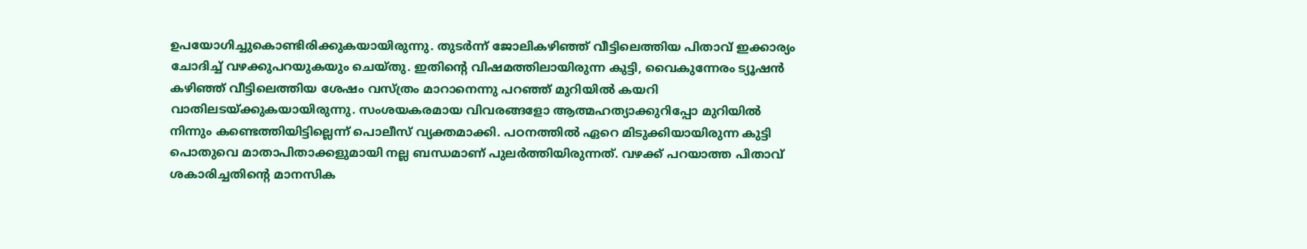ഉപയോഗിച്ചുകൊണ്ടിരിക്കുകയായിരുന്നു. തുടർന്ന് ജോലികഴിഞ്ഞ് വീട്ടിലെത്തിയ പിതാവ് ഇക്കാര്യം ചോദിച്ച് വഴക്കുപറയുകയും ചെയ്തു. ഇതിന്റെ വിഷമത്തിലായിരുന്ന കുട്ടി, വൈകുന്നേരം ട്യൂഷൻ കഴിഞ്ഞ് വീട്ടിലെത്തിയ ശേഷം വസ്ത്രം മാറാനെന്നു പറഞ്ഞ് മുറിയിൽ കയറി വാതിലടയ്ക്കുകയായിരുന്നു. സംശയകരമായ വിവരങ്ങളോ ആത്മഹത്യാക്കുറിപ്പോ മുറിയിൽ നിന്നും കണ്ടെത്തിയിട്ടില്ലെന്ന് പൊലീസ് വ്യക്തമാക്കി. പഠനത്തിൽ ഏറെ മിടുക്കിയായിരുന്ന കുട്ടി പൊതുവെ മാതാപിതാക്കളുമായി നല്ല ബന്ധമാണ് പുലർത്തിയിരുന്നത്. വഴക്ക് പറയാത്ത പിതാവ് ശകാരിച്ചതിന്റെ മാനസിക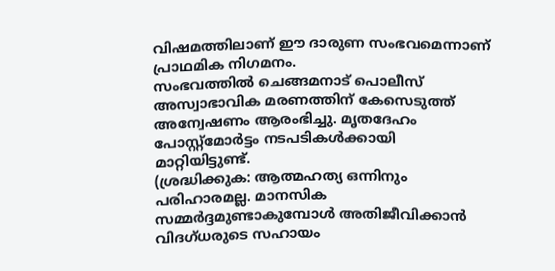വിഷമത്തിലാണ് ഈ ദാരുണ സംഭവമെന്നാണ് പ്രാഥമിക നിഗമനം.
സംഭവത്തിൽ ചെങ്ങമനാട് പൊലീസ് അസ്വാഭാവിക മരണത്തിന് കേസെടുത്ത് അന്വേഷണം ആരംഭിച്ചു. മൃതദേഹം പോസ്റ്റ്മോർട്ടം നടപടികൾക്കായി മാറ്റിയിട്ടുണ്ട്.
(ശ്രദ്ധിക്കുക: ആത്മഹത്യ ഒന്നിനും പരിഹാരമല്ല. മാനസിക സമ്മർദ്ദമുണ്ടാകുമ്പോൾ അതിജീവിക്കാൻ വിദഗ്ധരുടെ സഹായം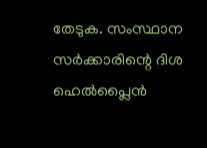തേടുക. സംസ്ഥാന സർക്കാരിന്റെ ദിശ ഹെൽപ്ലൈൻ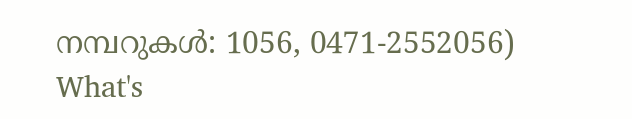നമ്പറുകൾ: 1056, 0471-2552056)
What's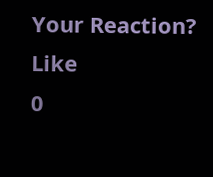Your Reaction?
Like
0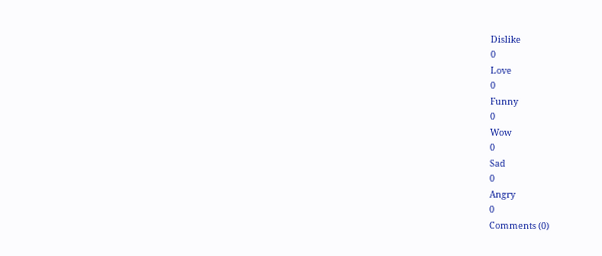Dislike
0
Love
0
Funny
0
Wow
0
Sad
0
Angry
0
Comments (0)